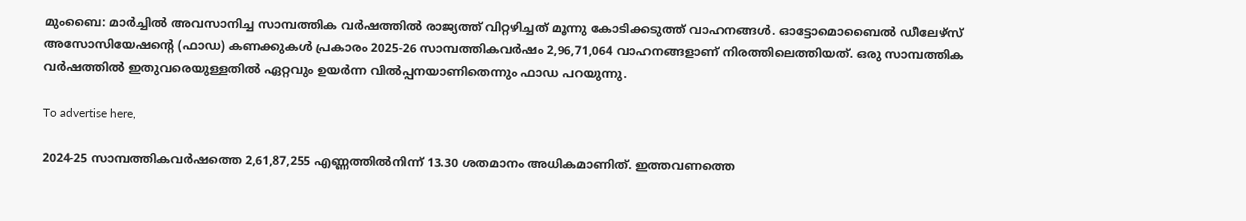മുംബൈ: മാർച്ചിൽ അവസാനിച്ച സാമ്പത്തിക വർഷത്തിൽ രാജ്യത്ത് വിറ്റഴിച്ചത് മൂന്നു കോടിക്കടുത്ത് വാഹനങ്ങൾ. ഓട്ടോമൊബൈൽ ഡീലേഴ്‌സ് അസോസിയേഷന്റെ (ഫാഡ) കണക്കുകൾ പ്രകാരം 2025-26 സാമ്പത്തികവർഷം 2,96,71,064 വാഹനങ്ങളാണ് നിരത്തിലെത്തിയത്. ഒരു സാമ്പത്തിക വർഷത്തിൽ ഇതുവരെയുള്ളതിൽ ഏറ്റവും ഉയർന്ന വിൽപ്പനയാണിതെന്നും ഫാഡ പറയുന്നു.

To advertise here,

2024-25 സാമ്പത്തികവർഷത്തെ 2,61,87,255 എണ്ണത്തിൽനിന്ന് 13.30 ശതമാനം അധികമാണിത്. ഇത്തവണത്തെ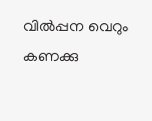വിൽപ്പന വെറും കണക്കു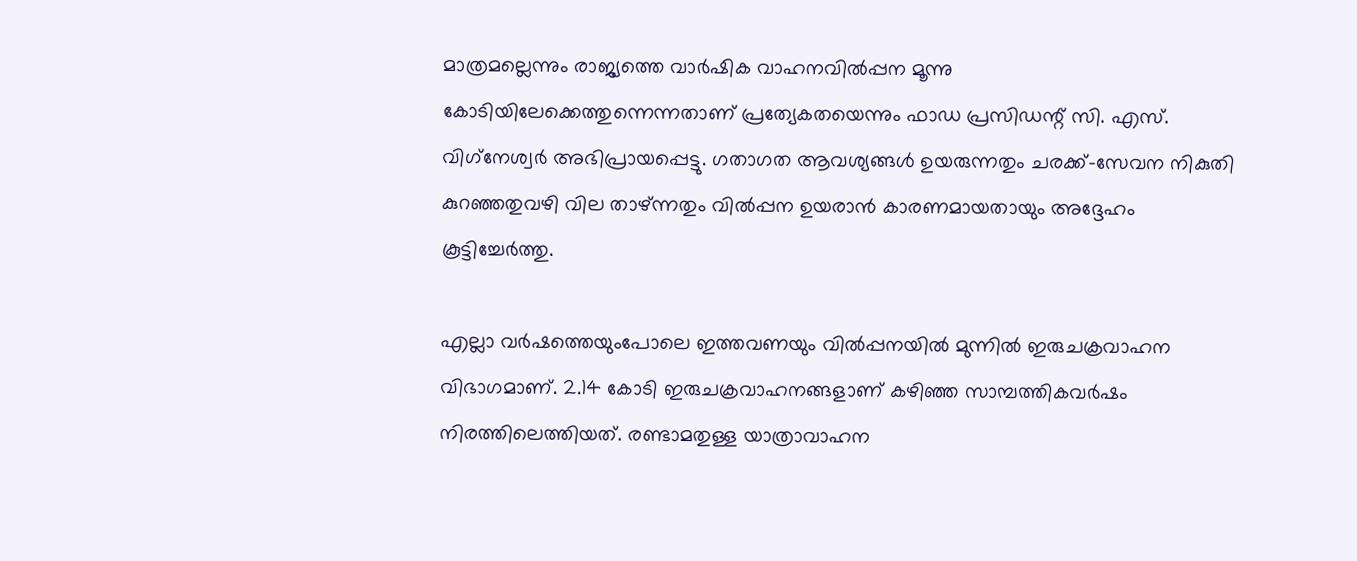മാത്രമല്ലെന്നും രാജ്യത്തെ വാർഷിക വാഹനവിൽപ്പന മൂന്നു കോടിയിലേക്കെത്തുന്നെന്നതാണ് പ്രത്യേകതയെന്നും ഫാഡ പ്രസിഡന്റ് സി. എസ്. വിഗ്‌നേശ്വർ അഭിപ്രായപ്പെട്ടു. ഗതാഗത ആവശ്യങ്ങൾ ഉയരുന്നതും ചരക്ക്-സേവന നികുതി കുറഞ്ഞതുവഴി വില താഴ്ന്നതും വിൽപ്പന ഉയരാൻ കാരണമായതായും അദ്ദേഹം കൂട്ടിച്ചേർത്തു.

എല്ലാ വർഷത്തെയുംപോലെ ഇത്തവണയും വിൽപ്പനയിൽ മുന്നിൽ ഇരുചക്രവാഹന വിഭാഗമാണ്. 2.14 കോടി ഇരുചക്രവാഹനങ്ങളാണ് കഴിഞ്ഞ സാമ്പത്തികവർഷം നിരത്തിലെത്തിയത്. രണ്ടാമതുള്ള യാത്രാവാഹന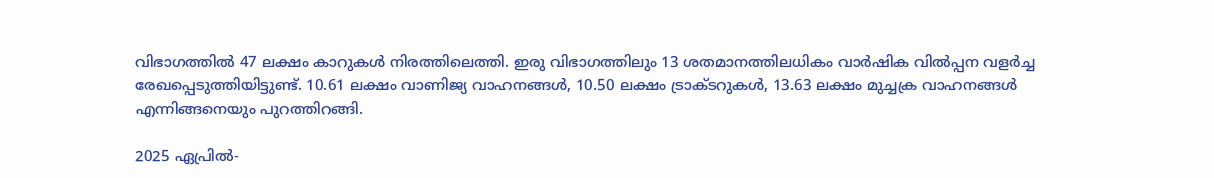വിഭാഗത്തിൽ 47 ലക്ഷം കാറുകൾ നിരത്തിലെത്തി. ഇരു വിഭാഗത്തിലും 13 ശതമാനത്തിലധികം വാർഷിക വിൽപ്പന വളർച്ച രേഖപ്പെടുത്തിയിട്ടുണ്ട്. 10.61 ലക്ഷം വാണിജ്യ വാഹനങ്ങൾ, 10.50 ലക്ഷം ട്രാക്ടറുകൾ, 13.63 ലക്ഷം മുച്ചക്ര വാഹനങ്ങൾ എന്നിങ്ങനെയും പുറത്തിറങ്ങി.

2025 ഏപ്രിൽ-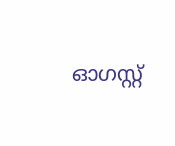ഓഗസ്റ്റ്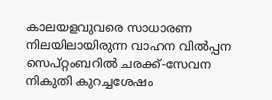കാലയളവുവരെ സാധാരണ നിലയിലായിരുന്ന വാഹന വിൽപ്പന സെപ്റ്റംബറിൽ ചരക്ക്-സേവന നികുതി കുറച്ചശേഷം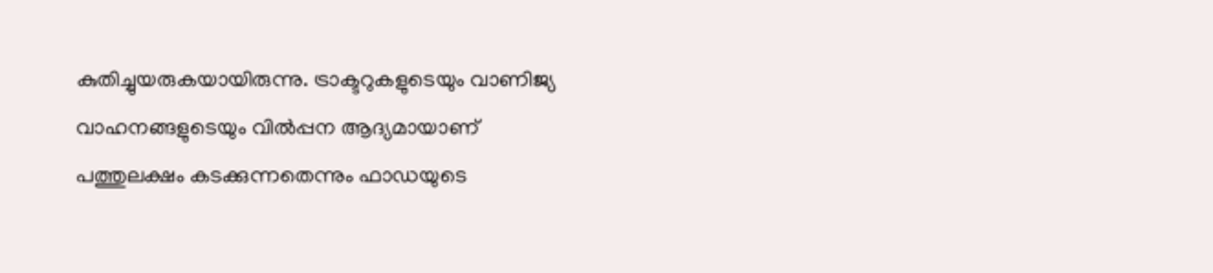കുതിച്ചുയരുകയായിരുന്നു. ട്രാക്ടറുകളുടെയും വാണിജ്യ വാഹനങ്ങളുടെയും വിൽപ്പന ആദ്യമായാണ് പത്തുലക്ഷം കടക്കുന്നതെന്നും ഫാഡയുടെ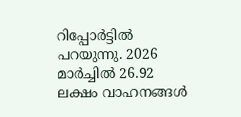റിപ്പോർട്ടിൽ പറയുന്നു. 2026 മാർച്ചിൽ 26.92 ലക്ഷം വാഹനങ്ങൾ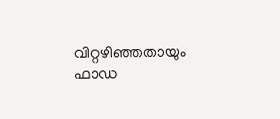വിറ്റഴിഞ്ഞതായും ഫാഡ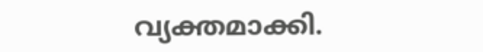വ്യക്തമാക്കി.